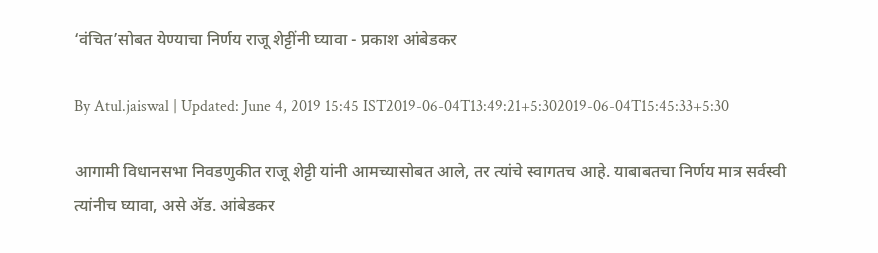‘वंचित’सोबत येण्याचा निर्णय राजू शेट्टींनी घ्यावा - प्रकाश आंबेडकर

By Atul.jaiswal | Updated: June 4, 2019 15:45 IST2019-06-04T13:49:21+5:302019-06-04T15:45:33+5:30

आगामी विधानसभा निवडणुकीत राजू शेट्टी यांनी आमच्यासोबत आले, तर त्यांचे स्वागतच आहे. याबाबतचा निर्णय मात्र सर्वस्वी त्यांनीच घ्यावा, असे अ‍ॅड. आंबेडकर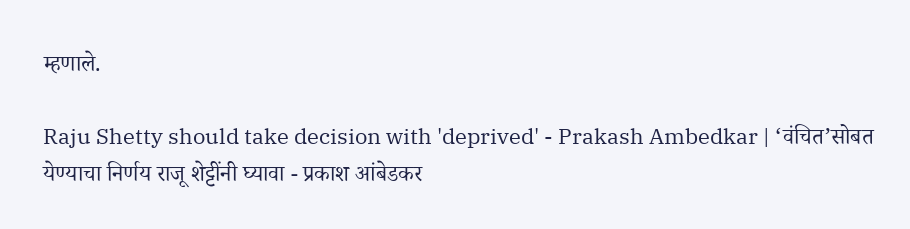म्हणाले.

Raju Shetty should take decision with 'deprived' - Prakash Ambedkar | ‘वंचित’सोबत येण्याचा निर्णय राजू शेट्टींनी घ्यावा - प्रकाश आंबेडकर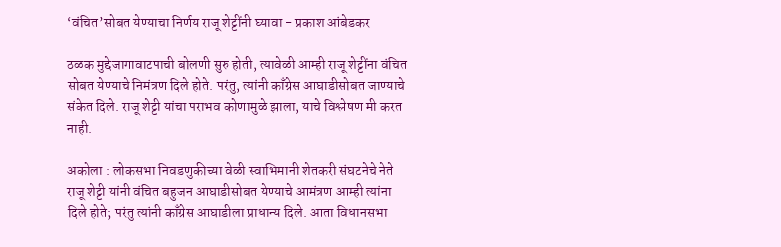‘वंचित’सोबत येण्याचा निर्णय राजू शेट्टींनी घ्यावा - प्रकाश आंबेडकर

ठळक मुद्देजागावाटपाची बोलणी सुरु होती, त्यावेळी आम्ही राजू शेट्टींना वंचित सोबत येण्याचे निमंत्रण दिले होते. परंतु, त्यांनी काँग्रेस आघाडीसोबत जाण्याचे संकेत दिले. राजू शेट्टी यांचा पराभव कोणामुळे झाला, याचे विश्लेषण मी करत नाही.

अकोला : लोकसभा निवडणुकीच्या वेळी स्वाभिमानी शेतकरी संघटनेचे नेते राजू शेट्टी यांनी वंचित बहुजन आघाडीसोबत येण्याचे आमंत्रण आम्ही त्यांना दिले होते; परंतु त्यांनी काँग्रेस आघाडीला प्राधान्य दिले. आता विधानसभा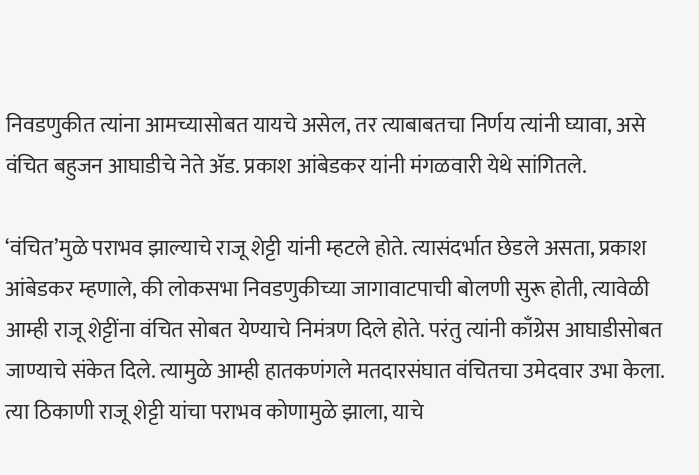निवडणुकीत त्यांना आमच्यासोबत यायचे असेल, तर त्याबाबतचा निर्णय त्यांनी घ्यावा, असे वंचित बहुजन आघाडीचे नेते अ‍ॅड. प्रकाश आंबेडकर यांनी मंगळवारी येथे सांगितले.

‘वंचित’मुळे पराभव झाल्याचे राजू शेट्टी यांनी म्हटले होते. त्यासंदर्भात छेडले असता, प्रकाश आंबेडकर म्हणाले, की लोकसभा निवडणुकीच्या जागावाटपाची बोलणी सुरू होती, त्यावेळी आम्ही राजू शेट्टींना वंचित सोबत येण्याचे निमंत्रण दिले होते. परंतु त्यांनी काँग्रेस आघाडीसोबत जाण्याचे संकेत दिले. त्यामुळे आम्ही हातकणंगले मतदारसंघात वंचितचा उमेदवार उभा केला. त्या ठिकाणी राजू शेट्टी यांचा पराभव कोणामुळे झाला, याचे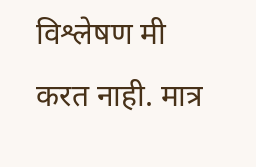विश्लेषण मी करत नाही. मात्र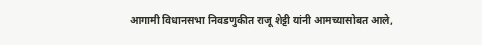आगामी विधानसभा निवडणुकीत राजू शेट्टी यांनी आमच्यासोबत आले,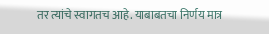तर त्यांचे स्वागतच आहे. याबाबतचा निर्णय मात्र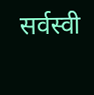सर्वस्वी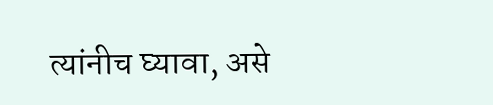त्यांनीच घ्यावा, असे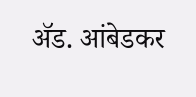अ‍ॅड. आंबेडकर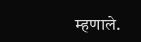म्हणाले.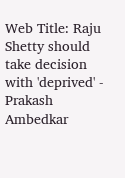Web Title: Raju Shetty should take decision with 'deprived' - Prakash Ambedkar